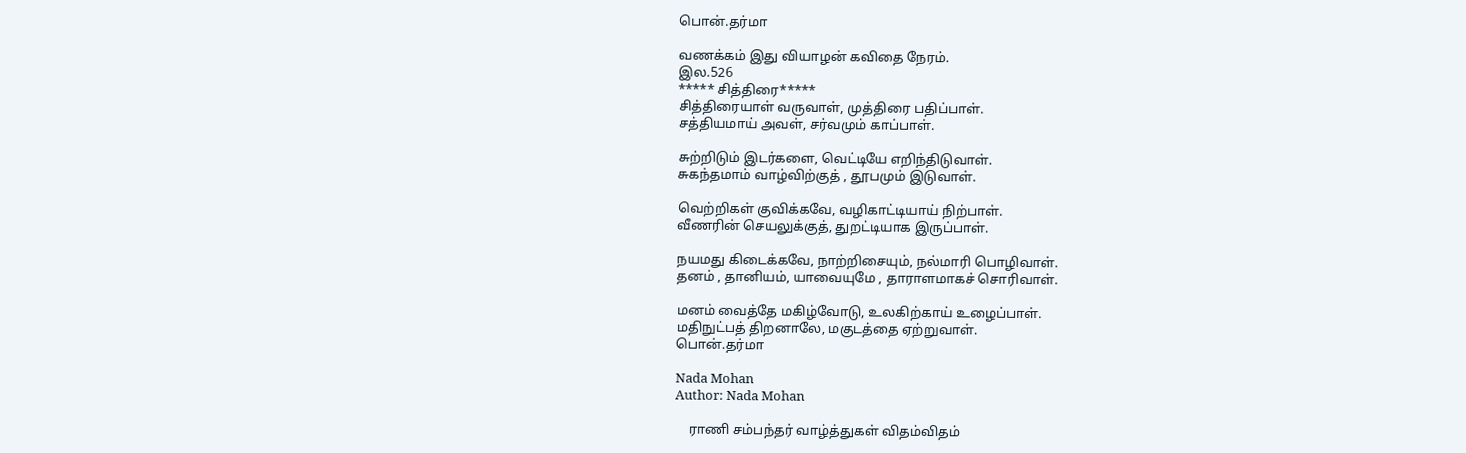பொன்.தர்மா

வணக்கம் இது வியாழன் கவிதை நேரம்.
இல.526
***** சித்திரை*****
சித்திரையாள் வருவாள், முத்திரை பதிப்பாள்.
சத்தியமாய் அவள், சர்வமும் காப்பாள்.

சுற்றிடும் இடர்களை, வெட்டியே எறிந்திடுவாள்.
சுகந்தமாம் வாழ்விற்குத் , தூபமும் இடுவாள்.

வெற்றிகள் குவிக்கவே, வழிகாட்டியாய் நிற்பாள்.
வீணரின் செயலுக்குத், துறட்டியாக இருப்பாள்.

நயமது கிடைக்கவே, நாற்றிசையும், நல்மாரி பொழிவாள்.
தனம் , தானியம், யாவையுமே , தாராளமாகச் சொரிவாள்.

மனம் வைத்தே மகிழ்வோடு, உலகிற்காய் உழைப்பாள்.
மதிநுட்பத் திறனாலே, மகுடத்தை ஏற்றுவாள்.
பொன்.தர்மா

Nada Mohan
Author: Nada Mohan

    ராணி சம்பந்தர் வாழ்த்துகள் விதம்விதம்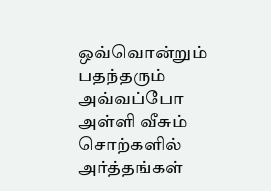ஒவ்வொன்றும் பதந்தரும் அவ்வப்போ அள்ளி வீசும் சொற்களில் அர்த்தங்கள்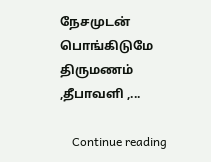நேசமுடன் பொங்கிடுமே திருமணம் ,தீபாவளி ,...

    Continue reading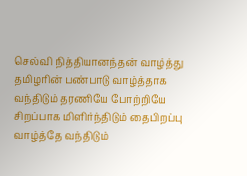செல்வி நித்தியானந்தன் வாழ்த்து தமிழரின் பண்பாடு வாழ்த்தாக வந்திடும் தரணியே போற்றியே சிறப்பாக மிளிர்ந்திடும் தைபிறப்பு வாழ்த்தே வந்திடும்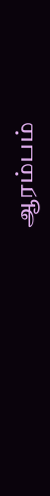ஆரம்பம்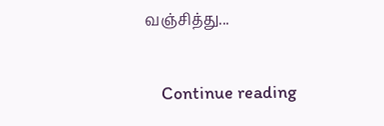வஞ்சித்து...

    Continue reading